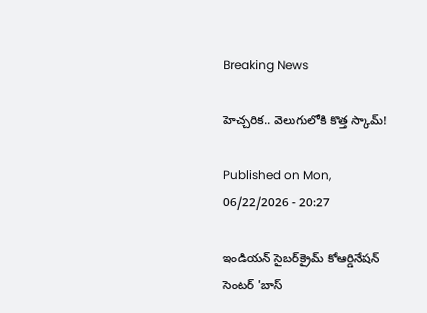Breaking News

హెచ్చరిక.. వెలుగులోకి కొత్త స్కామ్!

Published on Mon, 06/22/2026 - 20:27

ఇండియన్ సైబర్‌క్రైమ్ కోఆర్డినేషన్ సెంటర్ 'బాస్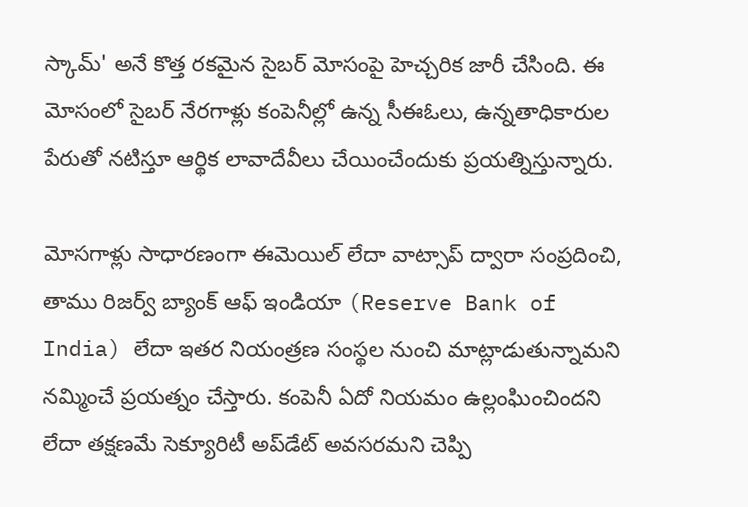స్కామ్' అనే కొత్త రకమైన సైబర్ మోసంపై హెచ్చరిక జారీ చేసింది. ఈ మోసంలో సైబర్ నేరగాళ్లు కంపెనీల్లో ఉన్న సీఈఓలు, ఉన్నతాధికారుల పేరుతో నటిస్తూ ఆర్థిక లావాదేవీలు చేయించేందుకు ప్రయత్నిస్తున్నారు.

మోసగాళ్లు సాధారణంగా ఈమెయిల్ లేదా వాట్సాప్ ద్వారా సంప్రదించి, తాము రిజర్వ్ బ్యాంక్ ఆఫ్ ఇండియా (Reserve Bank of India) లేదా ఇతర నియంత్రణ సంస్థల నుంచి మాట్లాడుతున్నామని నమ్మించే ప్రయత్నం చేస్తారు. కంపెనీ ఏదో నియమం ఉల్లంఘించిందని లేదా తక్షణమే సెక్యూరిటీ అప్‌డేట్ అవసరమని చెప్పి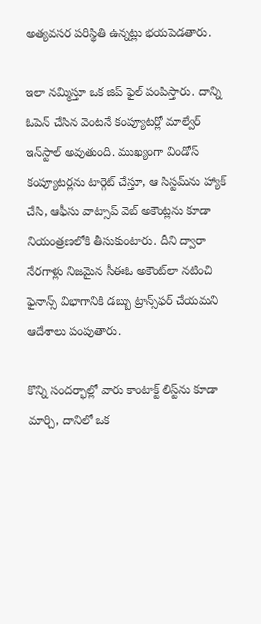అత్యవసర పరిస్థితి ఉన్నట్లు భయపెడతారు.

ఇలా నమ్మిస్తూ ఒక జిప్ ఫైల్ పంపిస్తారు. దాన్ని ఓపెన్ చేసిన వెంటనే కంప్యూటర్లో మాల్వేర్ ఇన్‌స్టాల్ అవుతుంది. ముఖ్యంగా విండోస్ కంప్యూటర్లను టార్గెట్ చేస్తూ, ఆ సిస్టమ్‌ను హ్యాక్ చేసి, ఆఫీసు వాట్సాప్ వెబ్ అకౌంట్లను కూడా నియంత్రణలోకి తీసుకుంటారు. దీని ద్వారా నేరగాళ్లు నిజమైన సీఈఓ అకౌంట్‌లా నటించి ఫైనాన్స్ విభాగానికి డబ్బు ట్రాన్స్‌ఫర్ చేయమని ఆదేశాలు పంపుతారు.

కొన్ని సందర్భాల్లో వారు కాంటాక్ట్ లిస్ట్‌ను కూడా మార్చి, దానిలో ఒక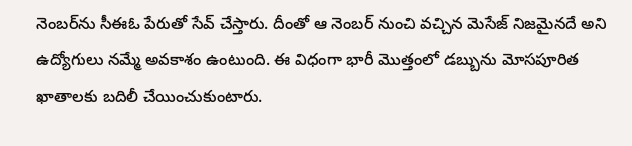నెంబర్‌ను సీఈఓ పేరుతో సేవ్ చేస్తారు. దీంతో ఆ నెంబర్ నుంచి వచ్చిన మెసేజ్ నిజమైనదే అని ఉద్యోగులు నమ్మే అవకాశం ఉంటుంది. ఈ విధంగా భారీ మొత్తంలో డబ్బును మోసపూరిత ఖాతాలకు బదిలీ చేయించుకుంటారు.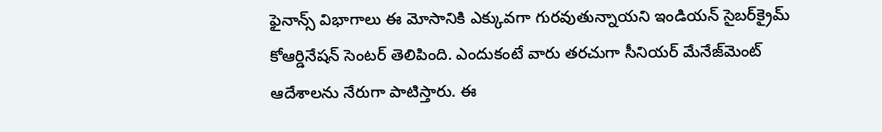ఫైనాన్స్ విభాగాలు ఈ మోసానికి ఎక్కువగా గురవుతున్నాయని ఇండియన్ సైబర్‌క్రైమ్ కోఆర్డినేషన్ సెంటర్ తెలిపింది. ఎందుకంటే వారు తరచుగా సీనియర్ మేనేజ్‌మెంట్ ఆదేశాలను నేరుగా పాటిస్తారు. ఈ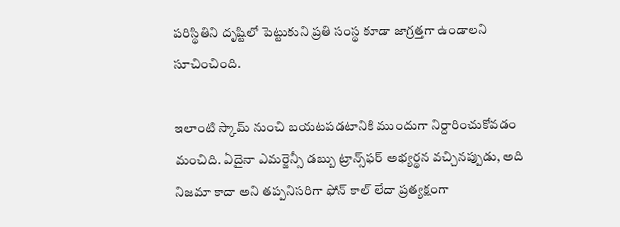పరిస్థితిని దృష్టిలో పెట్టుకుని ప్రతి సంస్థ కూడా జాగ్రత్తగా ఉండాలని సూచించింది.

ఇలాంటి స్కామ్ నుంచి బయటపడటానికి ముందుగా నిర్దారించుకోవడం మంచిది. ఏదైనా ఎమర్జెన్సీ డబ్బు ట్రాన్స్‌ఫర్ అభ్యర్థన వచ్చినప్పుడు, అది నిజమా కాదా అని తప్పనిసరిగా ఫోన్ కాల్ లేదా ప్రత్యక్షంగా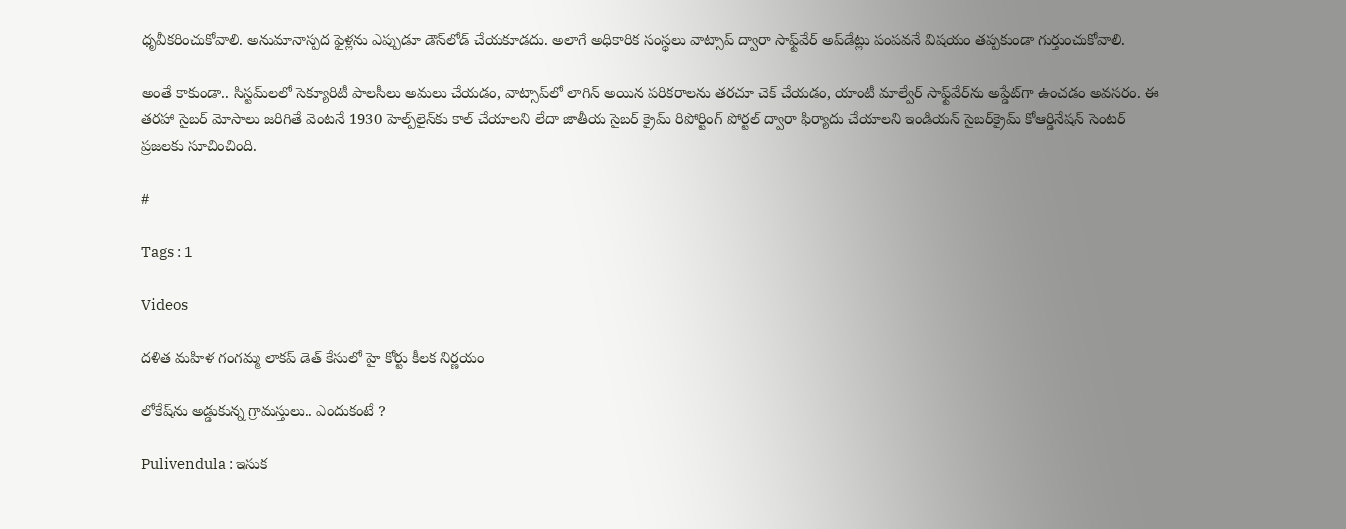ధృవీకరించుకోవాలి. అనుమానాస్పద ఫైళ్లను ఎప్పుడూ డౌన్‌లోడ్ చేయకూడదు. అలాగే అధికారిక సంస్థలు వాట్సాప్ ద్వారా సాఫ్ట్‌వేర్ అప్‌డేట్లు పంపవనే విషయం తప్పకుండా గుర్తుంచుకోవాలి.

అంతే కాకుండా.. సిస్టమ్‌లలో సెక్యూరిటీ పాలసీలు అమలు చేయడం, వాట్సాప్‌లో లాగిన్ అయిన పరికరాలను తరచూ చెక్ చేయడం, యాంటీ మాల్వేర్ సాఫ్ట్‌వేర్‌ను అప్డేట్‌గా ఉంచడం అవసరం. ఈ తరహా సైబర్ మోసాలు జరిగితే వెంటనే 1930 హెల్ప్‌లైన్‌కు కాల్ చేయాలని లేదా జాతీయ సైబర్ క్రైమ్ రిపోర్టింగ్ పోర్టల్ ద్వారా ఫిర్యాదు చేయాలని ఇండియన్ సైబర్‌క్రైమ్ కోఆర్డినేషన్ సెంటర్ ప్రజలకు సూచించింది.

#

Tags : 1

Videos

దళిత మహిళ గంగమ్మ లాకప్ డెత్ కేసులో హై కోర్టు కీలక నిర్ణయం

లోకేష్‌ను అడ్డుకున్న గ్రామస్తులు.. ఎందుకంటే ?

Pulivendula : ఇసుక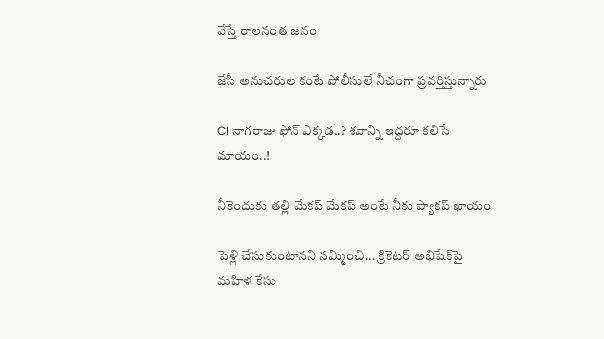వేస్తే రాలనంత జనం

జేసీ అనుచరుల కంటే పోలీసులే నీచంగా ప్రవర్తిస్తున్నారు

CI నాగరాజు ఫోన్ ఎక్కడ..? శవాన్ని ఇద్దరూ కలిసే మాయం..!

నీకెందుకు తల్లి మేకప్ మేకప్ అంటే నీకు ప్యాకప్ ఖాయం

పెళ్లి చేసుకుంటానని నమ్మించి... క్రికెటర్ అభిషేక్‌పై మహిళ కేసు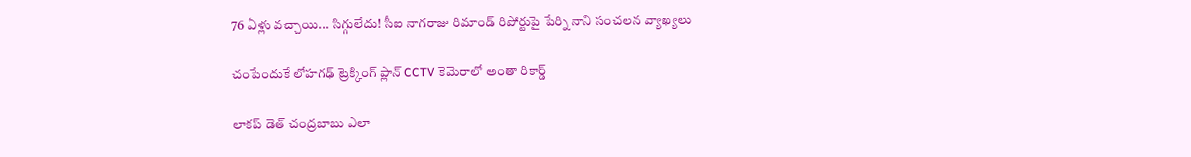76 ఏళ్లు వచ్చాయి... సిగ్గులేదు! సీఐ నాగరాజు రిమాండ్ రిపోర్టుపై పేర్ని నాని సంచలన వ్యాఖ్యలు

చంపేందుకే లోహగఢ్ ట్రెక్కింగ్ ప్లాన్ CCTV కెమెరాలో అంతా రికార్డ్

లాకప్ డెత్ చంద్రబాబు ఎలా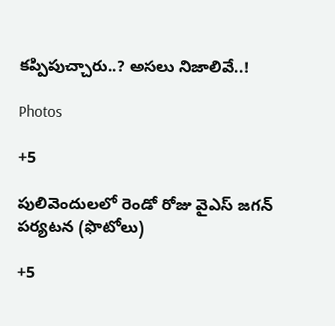కప్పిపుచ్చారు..? అసలు నిజాలివే..!

Photos

+5

పులివెందులలో రెండో రోజు వైఎస్‌ జగన్‌ పర్యటన (ఫొటోలు)

+5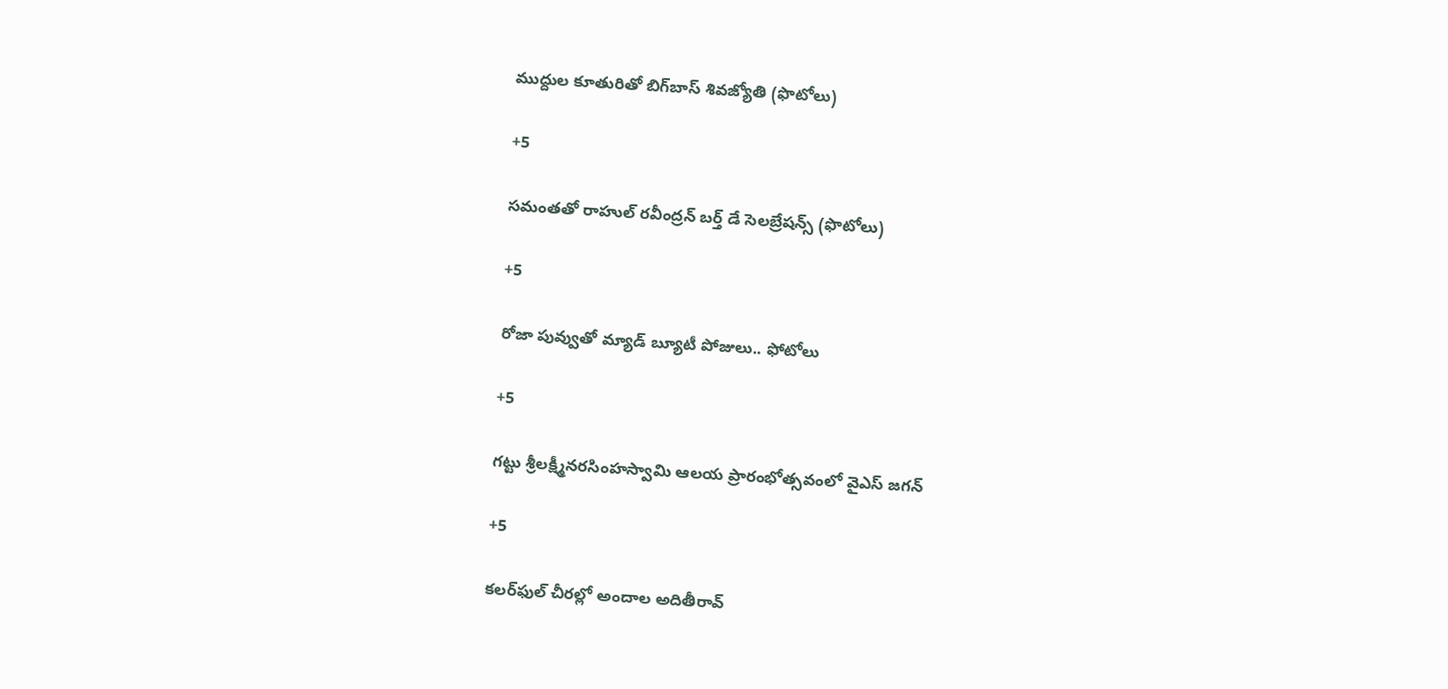ముద్దుల కూతురితో బిగ్‌బాస్ శివజ్యోతి (ఫొటోలు)

+5

సమంతతో రాహుల్ రవీంద్రన్ బర్త్‌ డే సెలబ్రేషన్స్ (ఫొటోలు)

+5

రోజా పువ్వుతో మ్యాడ్ బ్యూటీ పోజులు.. ఫోటోలు

+5

గట్టు శ్రీలక్ష్మీనరసింహస్వామి ఆలయ ప్రారంభోత్సవంలో వైఎస్ జగన్

+5

కలర్‌ఫుల్ చీరల్లో అందాల అదితీరావ్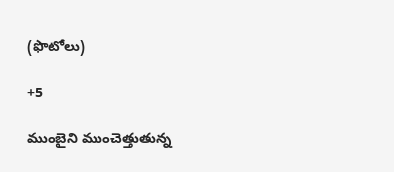(ఫొటోలు)

+5

ముంబైని ముంచెత్తుతున్న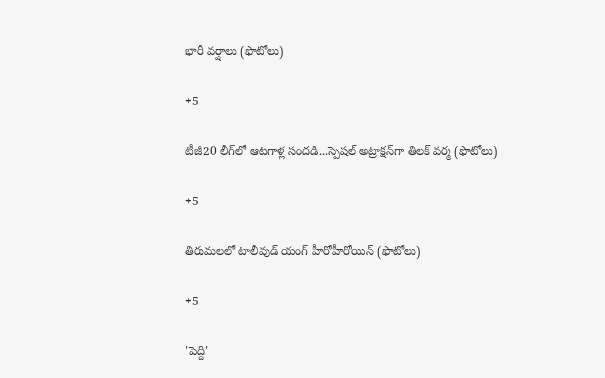భారీ వర్షాలు (ఫొటోలు)

+5

టీజీ20 లీగ్‌లో ఆటగాళ్ల సందడి...స్పెషల్‌ అట్రాక్షన్‌గా తిలక్‌ వర్మ (ఫొటోలు)

+5

తిరుమలలో టాలీవుడ్ యంగ్ హీరోహీరోయిన్ (ఫొటోలు)

+5

'పెద్ది'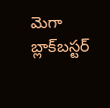మెగా బ్లాక్‌బస్టర్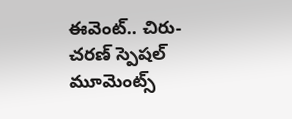ఈవెంట్.. చిరు-చరణ్ స్పెషల్ మూమెంట్స్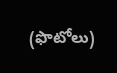(ఫొటోలు)